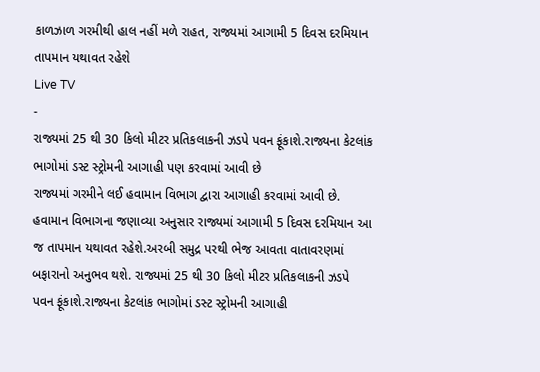કાળઝાળ ગરમીથી હાલ નહીં મળે રાહત, રાજ્યમાં આગામી 5 દિવસ દરમિયાન તાપમાન યથાવત રહેશે
Live TV
-
રાજ્યમાં 25 થી 30 કિલો મીટર પ્રતિકલાકની ઝડપે પવન ફૂંકાશે.રાજ્યના કેટલાંક ભાગોમાં ડસ્ટ સ્ટ્રોમની આગાહી પણ કરવામાં આવી છે
રાજ્યમાં ગરમીને લઈ હવામાન વિભાગ દ્વારા આગાહી કરવામાં આવી છે. હવામાન વિભાગના જણાવ્યા અનુસાર રાજ્યમાં આગામી 5 દિવસ દરમિયાન આ જ તાપમાન યથાવત રહેશે.અરબી સમુદ્ર પરથી ભેજ આવતા વાતાવરણમાં બફારાનો અનુભવ થશે. રાજ્યમાં 25 થી 30 કિલો મીટર પ્રતિકલાકની ઝડપે પવન ફૂંકાશે.રાજ્યના કેટલાંક ભાગોમાં ડસ્ટ સ્ટ્રોમની આગાહી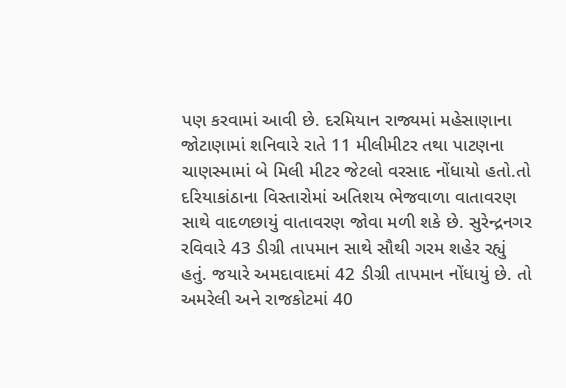પણ કરવામાં આવી છે. દરમિયાન રાજ્યમાં મહેસાણાના જોટાણામાં શનિવારે રાતે 11 મીલીમીટર તથા પાટણના ચાણસ્મામાં બે મિલી મીટર જેટલો વરસાદ નોંધાયો હતો.તો દરિયાકાંઠાના વિસ્તારોમાં અતિશય ભેજવાળા વાતાવરણ સાથે વાદળછાયું વાતાવરણ જોવા મળી શકે છે. સુરેન્દ્રનગર રવિવારે 43 ડીગ્રી તાપમાન સાથે સૌથી ગરમ શહેર રહ્યું હતું. જયારે અમદાવાદમાં 42 ડીગ્રી તાપમાન નોંધાયું છે. તો અમરેલી અને રાજકોટમાં 40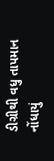ડીગ્રીથી વધુ તાપમાન નોંધાયું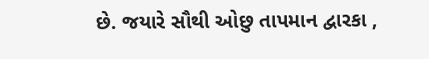છે. જયારે સૌથી ઓછુ તાપમાન દ્વારકા ,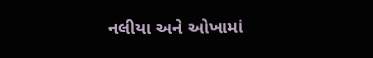નલીયા અને ઓખામાં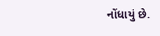નોંધાયું છે.